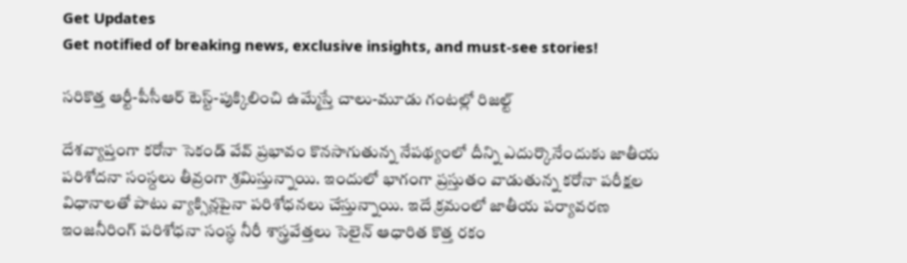Get Updates
Get notified of breaking news, exclusive insights, and must-see stories!

సరికొత్త ఆర్టీ-పీసీఆర్‌ టెస్ట్‌-పుక్కిలించి ఉమ్మేస్తే చాలు-మూడు గంటల్లో రిజల్ట్‌

దేశవ్యాప్తంగా కరోనా సెకండ్‌ వేవ్‌ ప్రభావం కొనసాగుతున్న నేపథ్యంలో దీన్ని ఎదుర్కొనేందుకు జాతీయ పరిశోదనా సంస్దలు తీవ్రంగా శ్రమిస్తున్నాయి. ఇందులో భాగంగా ప్రస్తుతం వాడుతున్న కరోనా పరీక్షల విధానాలతో పాటు వ్యాక్సిన్లపైనా పరిశోధనలు చేస్తున్నాయి. ఇదే క్రమంలో జాతీయ పర్యావరణ ఇంజనీరింగ్‌ పరిశోధనా సంస్ధ నీరీ శాస్త్రవేత్తలు సెలైన్‌ ఆధారిత కొత్త రకం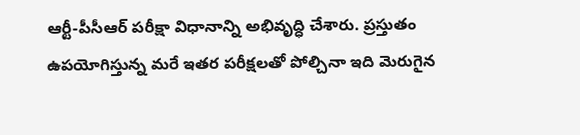ఆర్టీ-పీసీఆర్‌ పరీక్షా విధానాన్ని అభివృద్ధి చేశారు. ప్రస్తుతం ఉపయోగిస్తున్న మరే ఇతర పరీక్షలతో పోల్చినా ఇది మెరుగైన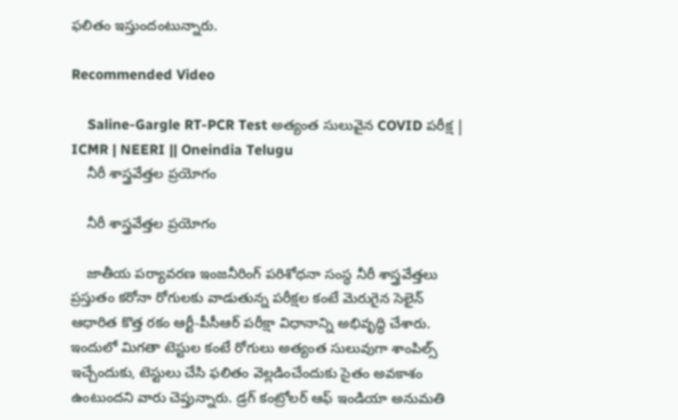ఫలితం ఇస్తుందంటున్నారు.

Recommended Video

    Saline-Gargle RT-PCR Test అత్యంత సులువైన COVID పరీక్ష | ICMR | NEERI || Oneindia Telugu
    నీరీ శాస్త్రవేత్తల ప్రయోగం

    నీరీ శాస్త్రవేత్తల ప్రయోగం

    జాతీయ పర్యావరణ ఇంజనీరింగ్‌ పరిశోధనా సంస్ధ నీరీ శాస్త్రవేత్తలు ప్రస్తుతం కరోనా రోగులకు వాడుతున్న పరీక్షల కంటే మెరుగైన సెలైన్‌ ఆధారిత కొత్త రకం ఆర్టీ-పీసీఆర్‌ పరీక్షా విధానాన్ని అభివృద్ధి చేశారు. ఇందులో మిగతా టెస్టుల కంటే రోగులు అత్యంత సులువుగా శాంపిల్స్ ఇచ్చేందుకు, టెస్టులు చేసి ఫలితం వెల్లడించేందుకు సైతం అవకాశం ఉంటుందని వారు చెప్తున్నారు. డ్రగ్‌ కంట్రోలర్‌ ఆఫ్‌ ఇండియా అనుమతి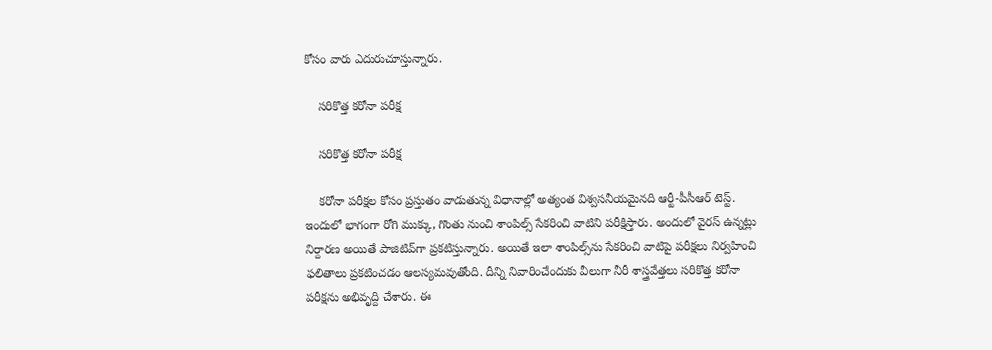కోసం వారు ఎదురుచూస్తున్నారు.

    సరికొత్త కరోనా పరీక్ష

    సరికొత్త కరోనా పరీక్ష

    కరోనా పరీక్షల కోసం ప్రస్తుతం వాడుతున్న విధానాల్లో అత్యంత విశ్వసనీయమైనది ఆర్టీ-పీసీఆర్‌ టెస్ట్‌. ఇందులో భాగంగా రోగి ముక్కు, గొంతు నుంచి శాంపిల్స్‌ సేకరించి వాటిని పరీక్షిస్తారు. అందులో వైరస్‌ ఉన్నట్లు నిర్దారణ అయితే పాజిటివ్‌గా ప్రకటిస్తున్నారు. అయితే ఇలా శాంపిల్స్‌ను సేకరించి వాటిపై పరీక్షలు నిర్వహించి ఫలితాలు ప్రకటించడం ఆలస్యమవుతోంది. దీన్ని నివారించేందుకు వీలుగా నీరీ శాస్త్రవేత్తలు సరికొత్త కరోనా పరీక్షను అభివృద్ది చేశారు. ఈ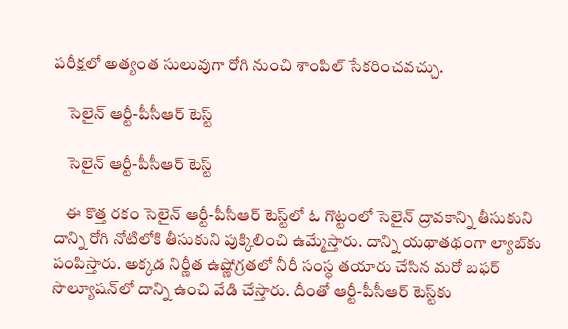పరీక్షలో అత్యంత సులువుగా రోగి నుంచి శాంపిల్‌ సేకరించవచ్చు.

    సెలైన్‌ ఆర్టీ-పీసీఆర్‌ టెస్ట్‌

    సెలైన్‌ ఆర్టీ-పీసీఆర్‌ టెస్ట్‌

    ఈ కొత్త రకం సెలైన్‌ ఆర్టీ-పీసీఆర్‌ టెస్ట్‌లో ఓ గొట్టంలో సెలైన్‌ ద్రావకాన్ని తీసుకుని దాన్ని రోగి నోటిలోకి తీసుకుని పుక్కిలించి ఉమ్మేస్తారు. దాన్ని యథాతథంగా ల్యాబ్‌కు పంపిస్తారు. అక్కడ నిర్ణీత ఉష్ణోగ్రతలో నీరీ సంస్ధ తయారు చేసిన మరో బఫర్‌ సొల్యూషన్‌లో దాన్ని ఉంచి వేడి చేస్తారు. దీంతో ఆర్టీ-పీసీఆర్‌ టెస్ట్‌కు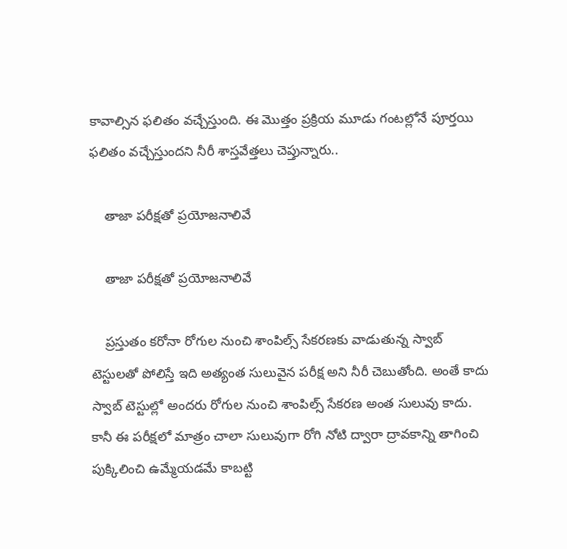కావాల్సిన ఫలితం వచ్చేస్తుంది. ఈ మొత్తం ప్రక్రియ మూడు గంటల్లోనే పూర్తయి ఫలితం వచ్చేస్తుందని నీరీ శాస్తవేత్తలు చెప్తున్నారు..

    తాజా పరీక్షతో ప్రయోజనాలివే

    తాజా పరీక్షతో ప్రయోజనాలివే

    ప్రస్తుతం కరోనా రోగుల నుంచి శాంపిల్స్‌ సేకరణకు వాడుతున్న స్వాబ్‌ టెస్టులతో పోలిస్తే ఇది అత్యంత సులువైన పరీక్ష అని నీరీ చెబుతోంది. అంతే కాదు స్వాబ్‌ టెస్టుల్లో అందరు రోగుల నుంచి శాంపిల్స్‌ సేకరణ అంత సులువు కాదు. కానీ ఈ పరీక్షలో మాత్రం చాలా సులువుగా రోగి నోటి ద్వారా ద్రావకాన్ని తాగించి పుక్కిలించి ఉమ్మేయడమే కాబట్టి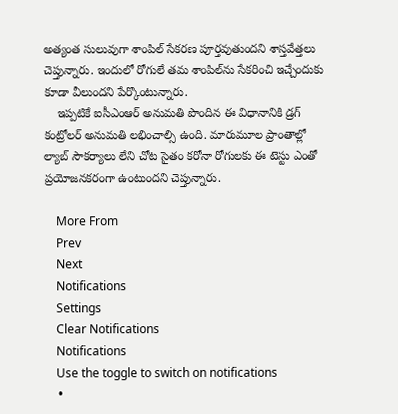అత్యంత సులువుగా శాంపిల్‌ సేకరణ పూర్తవుతుందని శాస్తవేత్తలు చెప్తున్నారు. ఇందులో రోగులే తమ శాంపిల్‌ను సేకరించి ఇచ్చేందుకు కూడా వీలుందని పేర్కొంటున్నారు.
    ఇప్పటికే ఐసీఎంఆర్‌ అనుమతి పొందిన ఈ విధానానికి డ్రగ్‌ కంట్రోలర్‌ అనుమతి లభించాల్సి ఉంది. మారుమూల ప్రాంతాల్లో ల్యాబ్‌ సౌకర్యాలు లేని చోట సైతం కరోనా రోగులకు ఈ టెస్టు ఎంతో ప్రయోజనకరంగా ఉంటుందని చెప్తున్నారు.

    More From
    Prev
    Next
    Notifications
    Settings
    Clear Notifications
    Notifications
    Use the toggle to switch on notifications
    •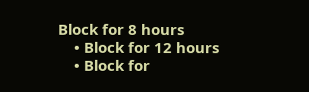Block for 8 hours
    • Block for 12 hours
    • Block for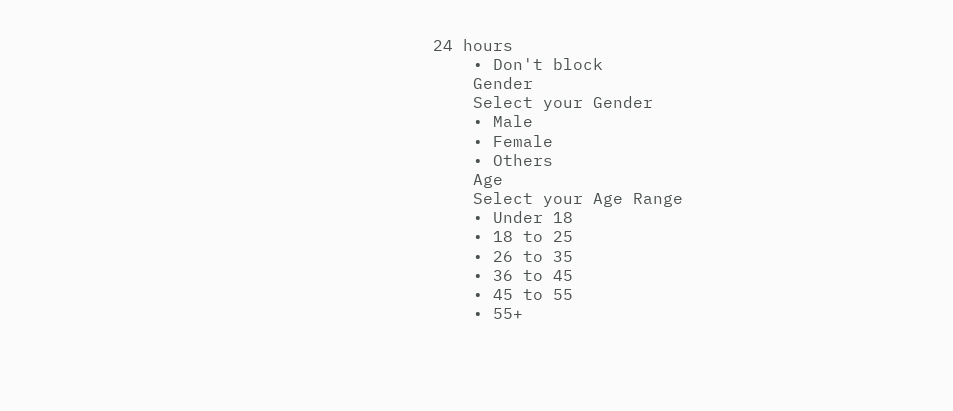24 hours
    • Don't block
    Gender
    Select your Gender
    • Male
    • Female
    • Others
    Age
    Select your Age Range
    • Under 18
    • 18 to 25
    • 26 to 35
    • 36 to 45
    • 45 to 55
    • 55+